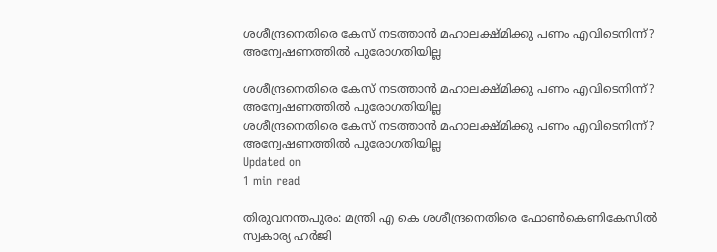ശശീന്ദ്രനെതിരെ കേസ് നടത്താന്‍ മഹാലക്ഷ്മിക്കു പണം എവിടെനിന്ന്? അന്വേഷണത്തില്‍ പുരോഗതിയില്ല

ശശീന്ദ്രനെതിരെ കേസ് നടത്താന്‍ മഹാലക്ഷ്മിക്കു പണം എവിടെനിന്ന്? അന്വേഷണത്തില്‍ പുരോഗതിയില്ല
ശശീന്ദ്രനെതിരെ കേസ് നടത്താന്‍ മഹാലക്ഷ്മിക്കു പണം എവിടെനിന്ന്? അന്വേഷണത്തില്‍ പുരോഗതിയില്ല
Updated on
1 min read

തിരുവനന്തപുരം: മന്ത്രി എ കെ ശശീന്ദ്രനെതിരെ ഫോണ്‍കെണികേസില്‍ സ്വകാര്യ ഹര്‍ജി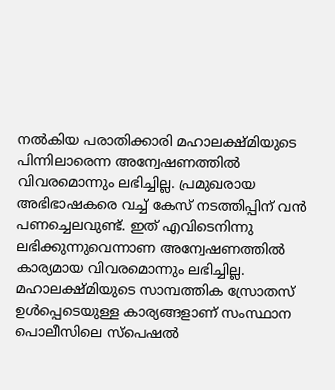നല്‍കിയ പരാതിക്കാരി മഹാലക്ഷ്മിയുടെ പിന്നിലാരെന്ന അന്വേഷണത്തില്‍ വിവരമൊന്നും ലഭിച്ചില്ല. പ്രമുഖരായ അഭിഭാഷകരെ വച്ച് കേസ് നടത്തിപ്പിന് വന്‍ പണച്ചെലവുണ്ട്. ഇത് എവിടെനിന്നു ലഭിക്കുന്നുവെന്നാണ അന്വേഷണത്തില്‍ കാര്യമായ വിവരമൊന്നും ലഭിച്ചില്ല. മഹാലക്ഷ്മിയുടെ സാമ്പത്തിക സ്രോതസ് ഉള്‍പ്പെടെയുള്ള കാര്യങ്ങളാണ് സംസ്ഥാന പൊലീസിലെ സ്‌പെഷല്‍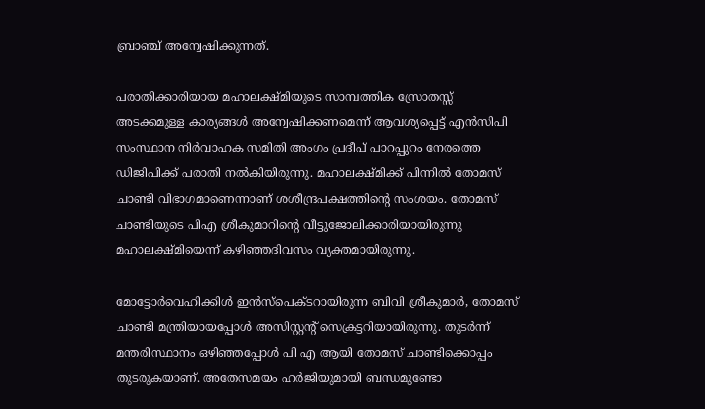ബ്രാഞ്ച് അന്വേഷിക്കുന്നത്.

പരാതിക്കാരിയായ മഹാലക്ഷ്മിയുടെ സാമ്പത്തിക സ്രോതസ്സ് അടക്കമുള്ള കാര്യങ്ങള്‍ അന്വേഷിക്കണമെന്ന് ആവശ്യപ്പെട്ട് എന്‍സിപി സംസ്ഥാന നിര്‍വാഹക സമിതി അംഗം പ്രദീപ് പാറപ്പുറം നേരത്തെ ഡിജിപിക്ക് പരാതി നല്‍കിയിരുന്നു. മഹാലക്ഷ്മിക്ക് പിന്നില്‍ തോമസ് ചാണ്ടി വിഭാഗമാണെന്നാണ് ശശീന്ദ്രപക്ഷത്തിന്റെ സംശയം. തോമസ് ചാണ്ടിയുടെ പിഎ ശ്രീകുമാറിന്റെ വീട്ടുജോലിക്കാരിയായിരുന്നു മഹാലക്ഷ്മിയെന്ന് കഴിഞ്ഞദിവസം വ്യക്തമായിരുന്നു.

മോട്ടോര്‍വെഹിക്കിള്‍ ഇന്‍സ്‌പെക്ടറായിരുന്ന ബിവി ശ്രീകുമാര്‍, തോമസ് ചാണ്ടി മന്ത്രിയായപ്പോള്‍ അസിസ്റ്റന്റ് സെക്രട്ടറിയായിരുന്നു. തുടര്‍ന്ന് മന്തരിസ്ഥാനം ഒഴിഞ്ഞപ്പോള്‍ പി എ ആയി തോമസ് ചാണ്ടിക്കൊപ്പം തുടരുകയാണ്. അതേസമയം ഹര്‍ജിയുമായി ബന്ധമുണ്ടോ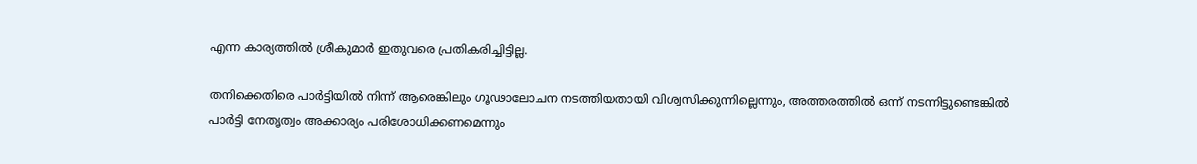എന്ന കാര്യത്തില്‍ ശ്രീകുമാര്‍ ഇതുവരെ പ്രതികരിച്ചിട്ടില്ല.

തനിക്കെതിരെ പാര്‍ട്ടിയില്‍ നിന്ന് ആരെങ്കിലും ഗൂഢാലോചന നടത്തിയതായി വിശ്വസിക്കുന്നില്ലെന്നും, അത്തരത്തില്‍ ഒന്ന് നടന്നിട്ടുണ്ടെങ്കില്‍ പാര്‍ട്ടി നേതൃത്വം അക്കാര്യം പരിശോധിക്കണമെന്നും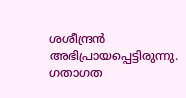ശശീന്ദ്രന്‍ അഭിപ്രായപ്പെട്ടിരുന്നു. ഗതാഗത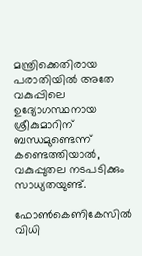മന്ത്രിക്കെതിരായ പരാതിയില്‍ അതേ വകുപ്പിലെ ഉദ്യോഗസ്ഥനായ ശ്രീകുമാറിന് ബന്ധമുണ്ടെന്ന് കണ്ടെത്തിയാല്‍, വകുപ്പുതല നടപടിക്കും സാധ്യതയുണ്ട്.

ഫോണ്‍കെണികേസില്‍ വിധി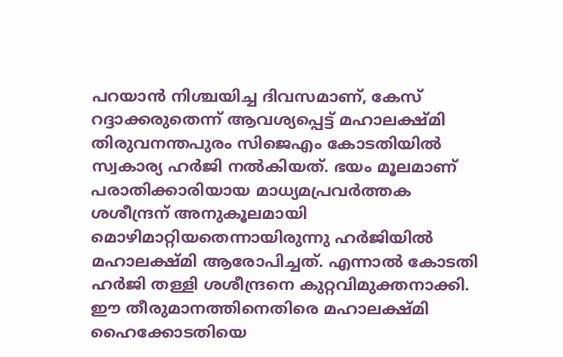പറയാന്‍ നിശ്ചയിച്ച ദിവസമാണ്, കേസ് റദ്ദാക്കരുതെന്ന് ആവശ്യപ്പെട്ട് മഹാലക്ഷ്മി തിരുവനന്തപുരം സിജെഎം കോടതിയില്‍ സ്വകാര്യ ഹര്‍ജി നല്‍കിയത്. ഭയം മൂലമാണ് പരാതിക്കാരിയായ മാധ്യമപ്രവര്‍ത്തക ശശീന്ദ്രന് അനുകൂലമായി മൊഴിമാറ്റിയതെന്നായിരുന്നു ഹര്‍ജിയില്‍ മഹാലക്ഷ്മി ആരോപിച്ചത്. എന്നാല്‍ കോടതി ഹര്‍ജി തള്ളി ശശീന്ദ്രനെ കുറ്റവിമുക്തനാക്കി. ഈ തീരുമാനത്തിനെതിരെ മഹാലക്ഷ്മി ഹൈക്കോടതിയെ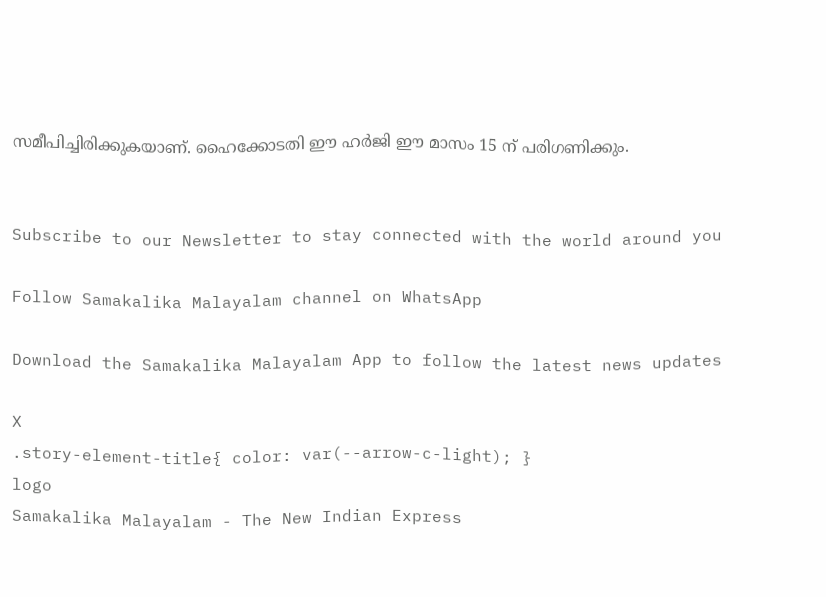സമീപിച്ചിരിക്കുകയാണ്. ഹൈക്കോടതി ഈ ഹര്‍ജി ഈ മാസം 15 ന് പരിഗണിക്കും.


Subscribe to our Newsletter to stay connected with the world around you

Follow Samakalika Malayalam channel on WhatsApp

Download the Samakalika Malayalam App to follow the latest news updates

X
.story-element-title{ color: var(--arrow-c-light); }
logo
Samakalika Malayalam - The New Indian Express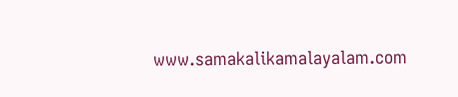www.samakalikamalayalam.com